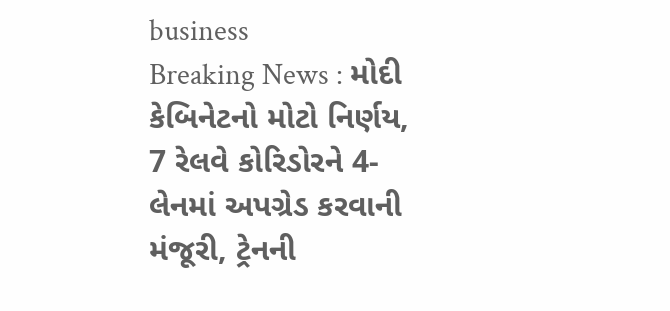business
Breaking News : મોદી કેબિનેટનો મોટો નિર્ણય, 7 રેલવે કોરિડોરને 4-લેનમાં અપગ્રેડ કરવાની મંજૂરી, ટ્રેનની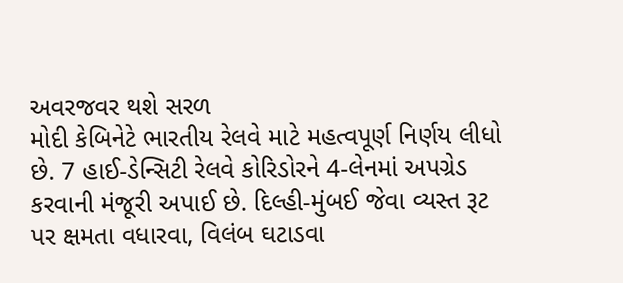અવરજવર થશે સરળ
મોદી કેબિનેટે ભારતીય રેલવે માટે મહત્વપૂર્ણ નિર્ણય લીધો છે. 7 હાઈ-ડેન્સિટી રેલવે કોરિડોરને 4-લેનમાં અપગ્રેડ કરવાની મંજૂરી અપાઈ છે. દિલ્હી-મુંબઈ જેવા વ્યસ્ત રૂટ પર ક્ષમતા વધારવા, વિલંબ ઘટાડવા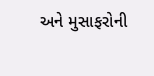અને મુસાફરોની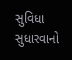સુવિધા સુધારવાનો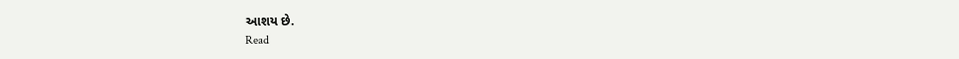આશય છે.
Read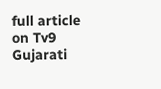full article on Tv9 Gujarati